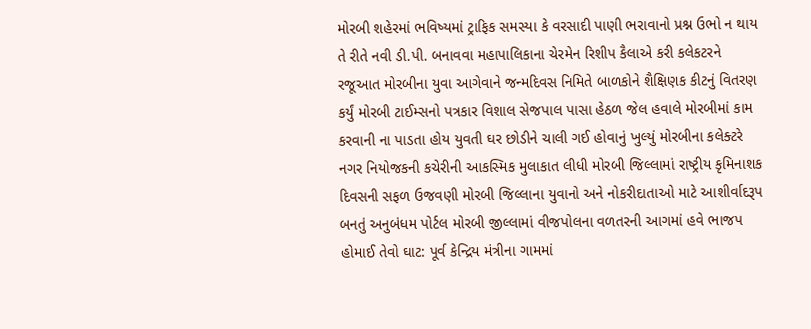મોરબી શહેરમાં ભવિષ્યમાં ટ્રાફિક સમસ્યા કે વરસાદી પાણી ભરાવાનો પ્રશ્ન ઉભો ન થાય તે રીતે નવી ડી.પી. બનાવવા મહાપાલિકાના ચેરમેન રિશીપ કૈલાએ કરી કલેકટરને રજૂઆત મોરબીના યુવા આગેવાને જન્મદિવસ નિમિતે બાળકોને શૈક્ષિણક કીટનું વિતરણ કર્યું મોરબી ટાઈમ્સનો પત્રકાર વિશાલ સેજપાલ પાસા હેઠળ જેલ હવાલે મોરબીમાં કામ કરવાની ના પાડતા હોય યુવતી ઘર છોડીને ચાલી ગઈ હોવાનું ખુલ્યું મોરબીના કલેક્ટરે નગર નિયોજકની કચેરીની આકસ્મિક મુલાકાત લીધી મોરબી જિલ્લામાં રાષ્ટ્રીય કૃમિનાશક દિવસની સફળ ઉજવણી મોરબી જિલ્લાના યુવાનો અને નોકરીદાતાઓ માટે આશીર્વાદરૂપ બનતું અનુબંધમ પોર્ટલ મોરબી જીલ્લામાં વીજપોલના વળતરની આગમાં હવે ભાજપ હોમાઈ તેવો ઘાટ: પૂર્વ કેન્દ્રિય મંત્રીના ગામમાં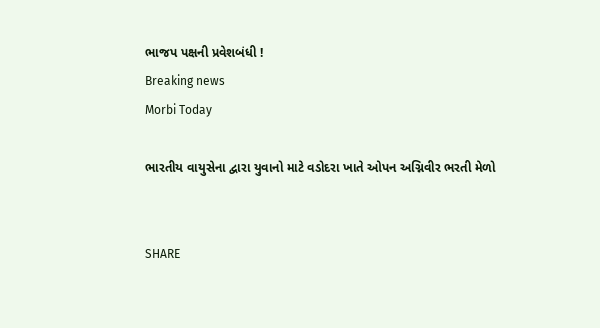ભાજપ પક્ષની પ્રવેશબંધી !
Breaking news
Morbi Today

ભારતીય વાયુસેના દ્વારા યુવાનો માટે વડોદરા ખાતે ઓપન અગ્નિવીર ભરતી મેળો


SHARE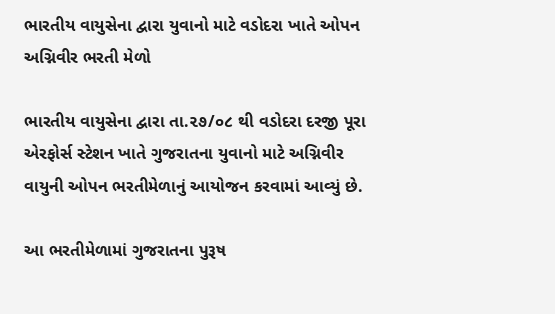ભારતીય વાયુસેના દ્વારા યુવાનો માટે વડોદરા ખાતે ઓપન અગ્નિવીર ભરતી મેળો

ભારતીય વાયુસેના દ્વારા તા.૨૭/૦૮ થી વડોદરા દરજી પૂરા એરફોર્સ સ્ટેશન ખાતે ગુજરાતના યુવાનો માટે અગ્નિવીર વાયુની ઓપન ભરતીમેળાનું આયોજન કરવામાં આવ્યું છે.

આ ભરતીમેળામાં ગુજરાતના પુરૂષ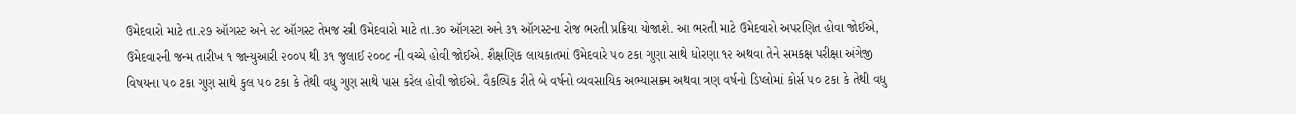ઉમેદવારો માટે તા.૨૭ ઑગસ્ટ અને ૨૮ ઑગસ્ટ તેમજ સ્ત્રી ઉમેદવારો માટે તા.૩૦ ઑગસ્ટા અને ૩૧ ઑગસ્ટના રોજ ભરતી પ્રક્રિયા યોજાશે. આ ભરતી માટે ઉમેદવારો અપરણિત હોવા જોઈએ, ઉમેદવારની જન્મ તારીખ ૧ જાન્યુઆરી ૨૦૦૫ થી ૩૧ જુલાઈ ૨૦૦૮ ની વચ્ચે હોવી જોઈએ. શૈક્ષણિક લાયકાતમાં ઉમેદવારે ૫૦ ટકા ગુણા સાથે ધોરણા ૧૨ અથવા તેને સમકક્ષ પરીક્ષા અંગેજી વિષયના ૫૦ ટકા ગુણ સાથે કુલ ૫૦ ટકા કે તેથી વધુ ગુણ સાથે પાસ કરેલ હોવી જોઈએ. વૈકલ્પિક રીતે બે વર્ષનો વ્યવસાયિક અભ્યાસક્ર્મ અથવા ત્રણ વર્ષનો ડિપ્લોમાં કોર્સ ૫૦ ટકા કે તેથી વધુ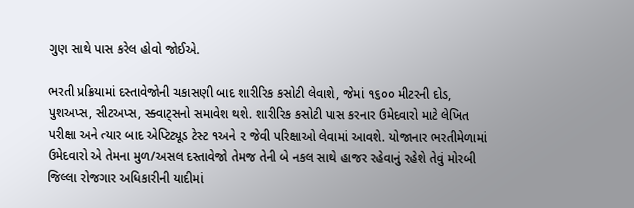ગુણ સાથે પાસ કરેલ હોવો જોઈએ.

ભરતી પ્રક્રિયામાં દસ્તાવેજોની ચકાસણી બાદ શારીરિક કસોટી લેવાશે, જેમાં ૧૬૦૦ મીટરની દોડ, પુશઅપ્સ, સીટઅપ્સ, સ્ક્વાટ્સનો સમાવેશ થશે. શારીરિક કસોટી પાસ કરનાર ઉમેદવારો માટે લેખિત પરીક્ષા અને ત્યાર બાદ એપ્ટિટ્યૂડ ટેસ્ટ ૧અને ૨ જેવી પરિક્ષાઓ લેવામાં આવશે. યોજાનાર ભરતીમેળામાં ઉમેદવારો એ તેમના મુળ/અસલ દસ્તાવેજો તેમજ તેની બે નકલ સાથે હાજર રહેવાનું રહેશે તેવું મોરબી જિલ્લા રોજગાર અધિકારીની યાદીમાં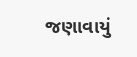જણાવાયું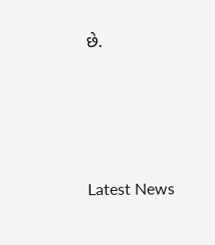છે.






Latest News